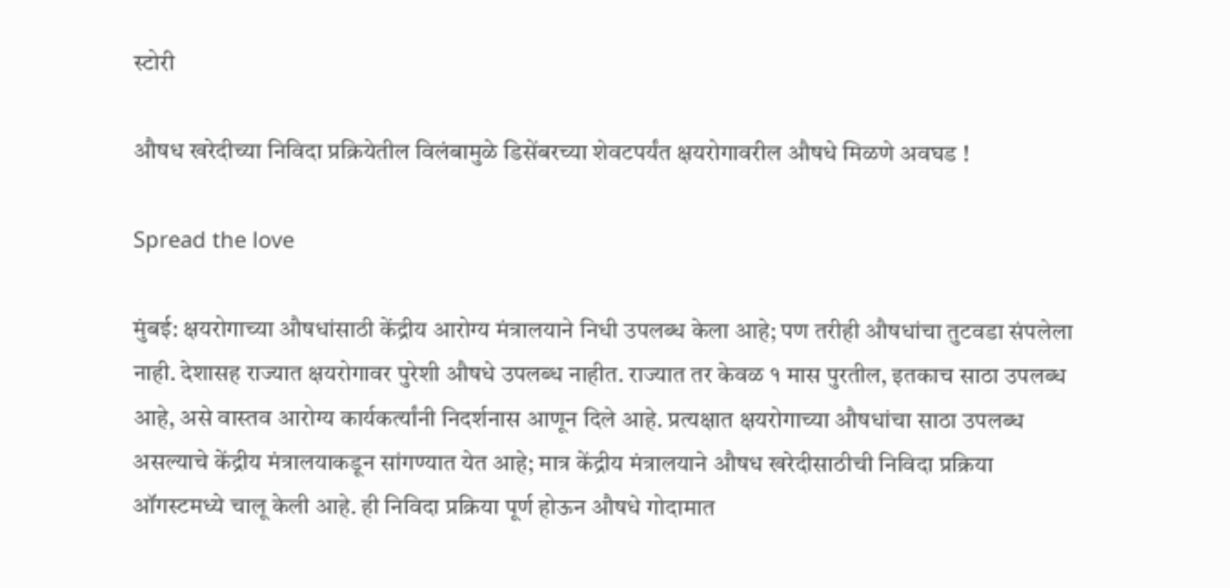स्टोरी

औषध खरेदीच्‍या निविदा प्रक्रियेतील विलंबामुळे डिसेंबरच्‍या शेवटपर्यंत क्षयरोगावरील औषधे मिळणे अवघड !

Spread the love

मुंबई: क्षयरोगाच्‍या औषधांसाठी केंद्रीय आरोग्‍य मंत्रालयाने निधी उपलब्‍ध केला आहे; पण तरीही औषधांचा तुटवडा संपलेला नाही. देशासह राज्‍यात क्षयरोगावर पुरेशी औषधे उपलब्‍ध नाहीत. राज्‍यात तर केवळ १ मास पुरतील, इतकाच साठा उपलब्‍ध आहे, असे वास्‍तव आरोग्‍य कार्यकर्त्‍यांनी निदर्शनास आणून दिले आहे. प्रत्‍यक्षात क्षयरोगाच्‍या औषधांचा साठा उपलब्‍ध असल्‍याचे केंद्रीय मंत्रालयाकडून सांगण्‍यात येत आहे; मात्र केंद्रीय मंत्रालयाने औषध खरेदीसाठीची निविदा प्रक्रिया ऑगस्‍टमध्‍ये चालू केली आहे. ही निविदा प्रक्रिया पूर्ण होऊन औषधे गोदामात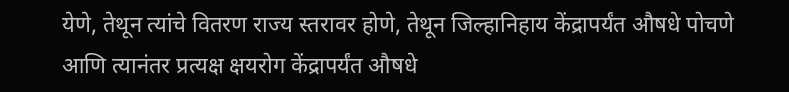येणे, तेथून त्‍यांचे वितरण राज्‍य स्‍तरावर होणे, तेथून जिल्‍हानिहाय केंद्रापर्यंत औषधे पोचणे आणि त्‍यानंतर प्रत्‍यक्ष क्षयरोग केंद्रापर्यंत औषधे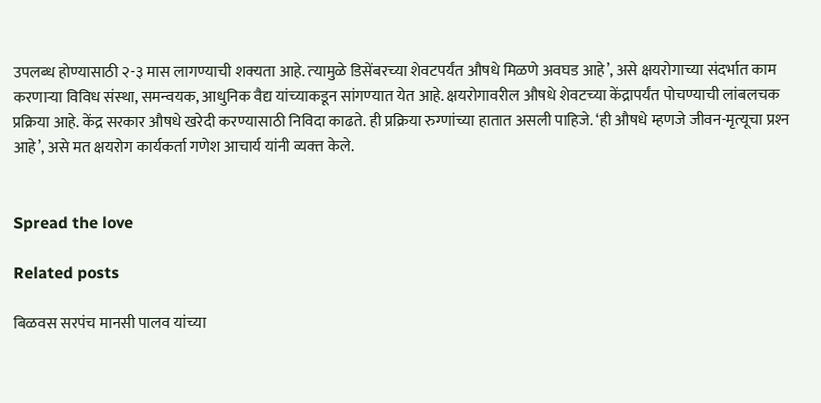उपलब्‍ध होण्‍यासाठी २-३ मास लागण्‍याची शक्‍यता आहे. त्‍यामुळे डिसेंबरच्‍या शेवटपर्यंत औषधे मिळणे अवघड आहे’, असे क्षयरोगाच्‍या संदर्भात काम करणार्‍या विविध संस्‍था, समन्‍वयक, आधुनिक वैद्य यांच्‍याकडून सांगण्‍यात येत आहे. क्षयरोगावरील औषधे शेवटच्‍या केंद्रापर्यंत पोचण्‍याची लांबलचक प्रक्रिया आहे. केंद्र सरकार औषधे खरेदी करण्‍यासाठी निविदा काढते. ही प्रक्रिया रुग्‍णांच्‍या हातात असली पाहिजे. ‘ही औषधे म्‍हणजे जीवन-मृत्‍यूचा प्रश्‍न आहे’, असे मत क्षयरोग कार्यकर्ता गणेश आचार्य यांनी व्‍यक्‍त केले.


Spread the love

Related posts

बिळवस सरपंच मानसी पालव यांच्या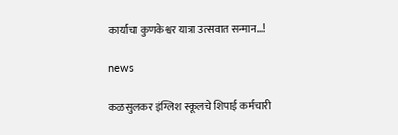कार्याचा कुणकेश्वर यात्रा उत्सवात सन्मान…!

news

कळसुलकर इंग्लिश स्कूलचे शिपाई कर्मचारी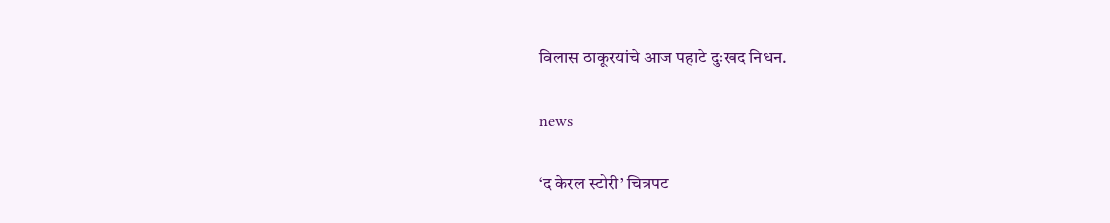विलास ठाकूरयांचे आज पहाटे दुःखद निधन.

news

‘द केरल स्टोरी’ चित्रपट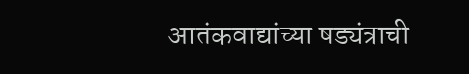आतंकवाद्यांच्या षड्यंत्राची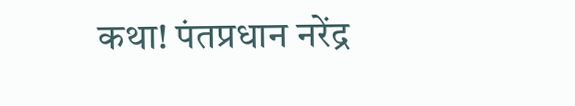कथा! पंतप्रधान नरेंद्र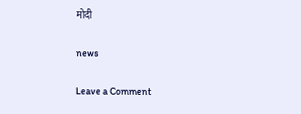मोदी

news

Leave a Comment